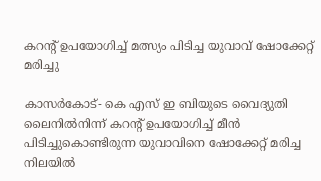കറന്റ് ഉപയോഗിച്ച് മത്സ്യം പിടിച്ച യുവാവ് ഷോക്കേറ്റ് മരിച്ചു

കാസര്‍കോട്- കെ എസ് ഇ ബിയുടെ വൈദ്യുതി ലൈനില്‍നിന്ന് കറന്റ് ഉപയോഗിച്ച് മീന്‍ പിടിച്ചുകൊണ്ടിരുന്ന യുവാവിനെ ഷോക്കേറ്റ് മരിച്ച നിലയില്‍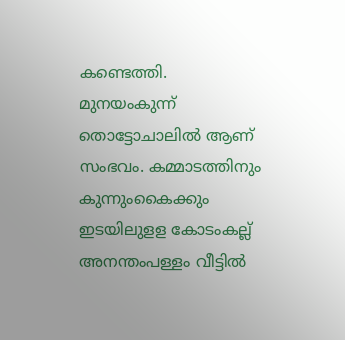കണ്ടെത്തി. മുനയംകുന്ന് തൊട്ടോചാലില്‍ ആണ് സംഭവം. കമ്മാടത്തിനും  കുന്നുംകൈക്കും ഇടയിലുളള കോടംകല്ല് അനന്തംപള്ളം വീട്ടില്‍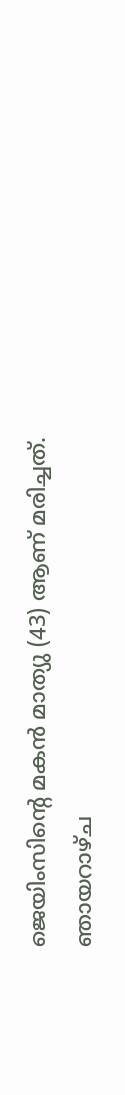ജെയിംസിന്റെ മകന്‍ മാത്യു (43) ആണ് മരിച്ചത്.
ഞായറാഴ്ച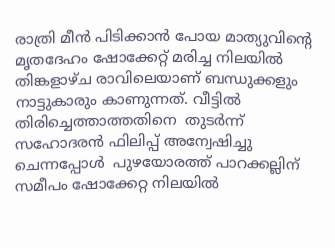രാത്രി മീന്‍ പിടിക്കാന്‍ പോയ മാത്യുവിന്റെ മൃതദേഹം ഷോക്കേറ്റ് മരിച്ച നിലയില്‍ തിങ്കളാഴ്ച രാവിലെയാണ് ബന്ധുക്കളും നാട്ടുകാരും കാണുന്നത്. വീട്ടില്‍ തിരിച്ചെത്താത്തതിനെ  തുടര്‍ന്ന് സഹോദരന്‍ ഫിലിപ്പ് അന്വേഷിച്ചു ചെന്നപ്പോള്‍  പുഴയോരത്ത് പാറക്കല്ലിന് സമീപം ഷോക്കേറ്റ നിലയില്‍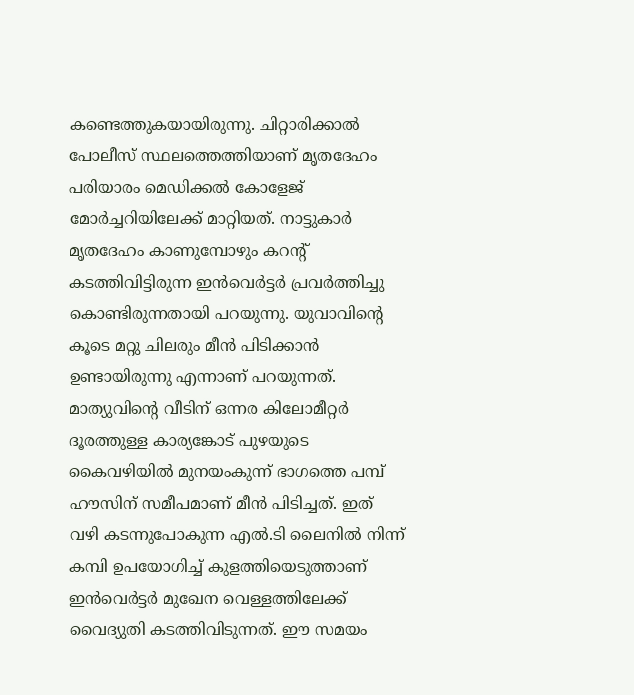കണ്ടെത്തുകയായിരുന്നു. ചിറ്റാരിക്കാല്‍ പോലീസ് സ്ഥലത്തെത്തിയാണ് മൃതദേഹം പരിയാരം മെഡിക്കല്‍ കോളേജ് മോര്‍ച്ചറിയിലേക്ക് മാറ്റിയത്. നാട്ടുകാര്‍ മൃതദേഹം കാണുമ്പോഴും കറന്റ് കടത്തിവിട്ടിരുന്ന ഇന്‍വെര്‍ട്ടര്‍ പ്രവര്‍ത്തിച്ചു കൊണ്ടിരുന്നതായി പറയുന്നു. യുവാവിന്റെ കൂടെ മറ്റു ചിലരും മീന്‍ പിടിക്കാന്‍ ഉണ്ടായിരുന്നു എന്നാണ് പറയുന്നത്.
മാത്യുവിന്റെ വീടിന് ഒന്നര കിലോമീറ്റര്‍ ദൂരത്തുള്ള കാര്യങ്കോട് പുഴയുടെ കൈവഴിയില്‍ മുനയംകുന്ന് ഭാഗത്തെ പമ്പ് ഹൗസിന് സമീപമാണ് മീന്‍ പിടിച്ചത്. ഇത് വഴി കടന്നുപോകുന്ന എല്‍.ടി ലൈനില്‍ നിന്ന് കമ്പി ഉപയോഗിച്ച് കുളത്തിയെടുത്താണ് ഇന്‍വെര്‍ട്ടര്‍ മുഖേന വെള്ളത്തിലേക്ക് വൈദ്യുതി കടത്തിവിടുന്നത്. ഈ സമയം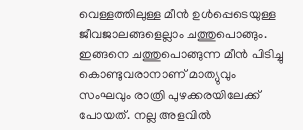വെള്ളത്തിലുള്ള മീന്‍ ഉള്‍പ്പെടെയുള്ള ജീവജാലങ്ങളെല്ലാം ചത്തുപൊങ്ങും. ഇങ്ങനെ ചത്തുപൊങ്ങുന്ന മീന്‍ പിടിച്ചു കൊണ്ടുവരാനാണ് മാത്യുവും സംഘവും രാത്രി പുഴക്കരയിലേക്ക് പോയത്. നല്ല അളവില്‍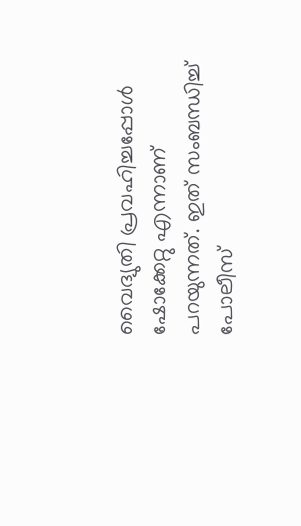വൈദ്യുതി പ്രവഹിച്ചപ്പോള്‍ ഷോക്കേറ്റു എന്നാണ് പറയുന്നത്. ഇത് സംബന്ധിച്ച് പോലീസ്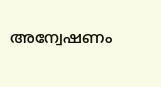അന്വേഷണം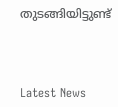തുടങ്ങിയിട്ടുണ്ട്



Latest News